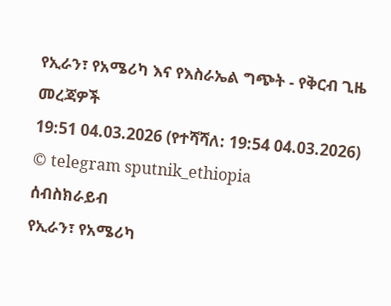የኢራን፣ የአሜሪካ እና የእስራኤል ግጭት - የቅርብ ጊዜ መረጃዎች
19:51 04.03.2026 (የተሻሻለ: 19:54 04.03.2026)
© telegram sputnik_ethiopia
ሰብስክራይብ
የኢራን፣ የአሜሪካ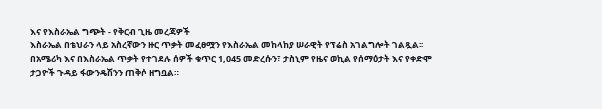እና የእስራኤል ግጭት - የቅርብ ጊዜ መረጃዎች
እስራኤል በቴህራን ላይ አስረኛውን ዙር ጥቃት መፈፀሟን የእስራኤል መከላከያ ሠራዊት የፕሬስ አገልግሎት ገልጿል፡፡
በአሜሪካ እና በእስራኤል ጥቃት የተገደሉ ሰዎች ቁጥር 1,045 መድረሱን፣ ታስኒም የዜና ወኪል የሰማዕታት እና የቀድሞ ታጋዮች ጉዳይ ፋውንዴሽንን ጠቅሶ ዘግቧል።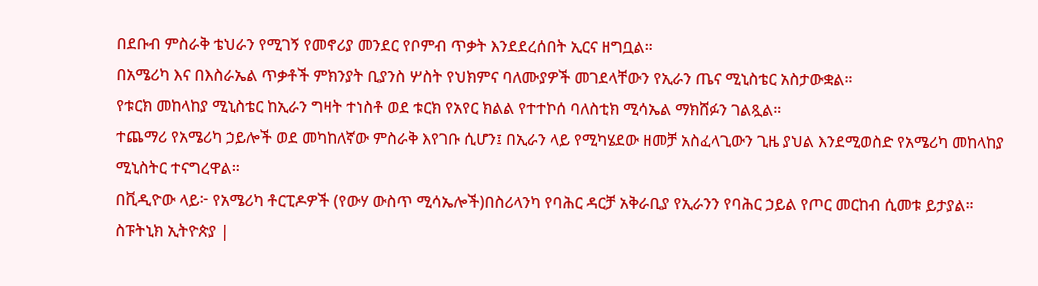በደቡብ ምስራቅ ቴህራን የሚገኝ የመኖሪያ መንደር የቦምብ ጥቃት እንደደረሰበት ኢርና ዘግቧል።
በአሜሪካ እና በእስራኤል ጥቃቶች ምክንያት ቢያንስ ሦስት የህክምና ባለሙያዎች መገደላቸውን የኢራን ጤና ሚኒስቴር አስታውቋል።
የቱርክ መከላከያ ሚኒስቴር ከኢራን ግዛት ተነስቶ ወደ ቱርክ የአየር ክልል የተተኮሰ ባለስቲክ ሚሳኤል ማክሸፉን ገልጿል።
ተጨማሪ የአሜሪካ ኃይሎች ወደ መካከለኛው ምስራቅ እየገቡ ሲሆን፤ በኢራን ላይ የሚካሄደው ዘመቻ አስፈላጊውን ጊዜ ያህል እንደሚወስድ የአሜሪካ መከላከያ ሚኒስትር ተናግረዋል።
በቪዲዮው ላይ፦ የአሜሪካ ቶርፒዶዎች (የውሃ ውስጥ ሚሳኤሎች)በስሪላንካ የባሕር ዳርቻ አቅራቢያ የኢራንን የባሕር ኃይል የጦር መርከብ ሲመቱ ይታያል።
ስፑትኒክ ኢትዮጵያ |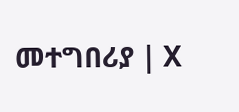መተግበሪያ | X